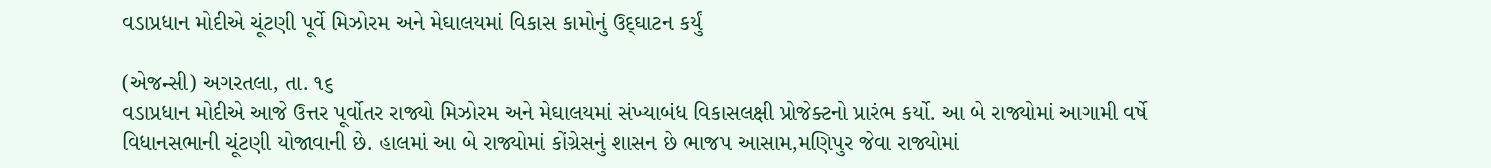વડાપ્રધાન મોદીએ ચૂંટણી પૂર્વે મિઝોરમ અને મેઘાલયમાં વિકાસ કામોનું ઉદ્‌ઘાટન કર્યું

(એજન્સી) અગરતલા, તા. ૧૬
વડાપ્રધાન મોદીએ આજે ઉત્તર પૂર્વોતર રાજ્યો મિઝોરમ અને મેઘાલયમાં સંખ્યાબંધ વિકાસલક્ષી પ્રોજેક્ટનો પ્રારંભ કર્યો. આ બે રાજ્યોમાં આગામી વર્ષે વિધાનસભાની ચૂંટણી યોજાવાની છે. હાલમાં આ બે રાજ્યોમાં કોંગ્રેસનું શાસન છે ભાજપ આસામ,મણિપુર જેવા રાજ્યોમાં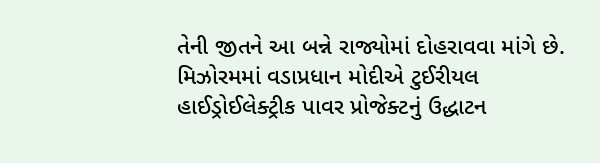તેની જીતને આ બન્ને રાજ્યોમાં દોહરાવવા માંગે છે. મિઝોરમમાં વડાપ્રધાન મોદીએ ટુઈરીયલ હાઈડ્રોઈલેક્ટ્રીક પાવર પ્રોજેક્ટનું ઉદ્ધાટન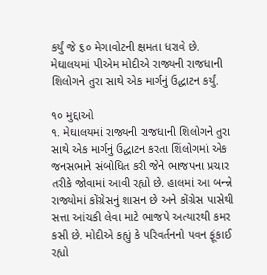કર્યું જે ૬૦ મેગાવોટની ક્ષમતા ધરાવે છે. મેઘાલયમાં પીએમ મોદીએ રાજ્યની રાજધાની શિલોગને તુરા સાથે એક માર્ગનું ઉદ્ધાટન કર્યું.

૧૦ મુદ્દાઓ
૧. મેઘાલયમાં રાજ્યની રાજધાની શિલોગને તુરા સાથે એક માર્ગનું ઉદ્ધાટન કરતા શિંલોગમાં એક જનસભાને સંબોધિત કરી જેને ભાજપના પ્રચાર તરીકે જોવામાં આવી રહ્યો છે. હાલમાં આ બન્ન્ને રાજ્યોમાં કોંગ્રેસનું શાસન છે અને કોંગ્રેસ પાસેથી સત્તા આંચકી લેવા માટે ભાજપે અત્યારથી કમર કસી છે. મોદીએ કહ્યું કે પરિવર્તનનો પવન ફૂંકાઈ રહ્યો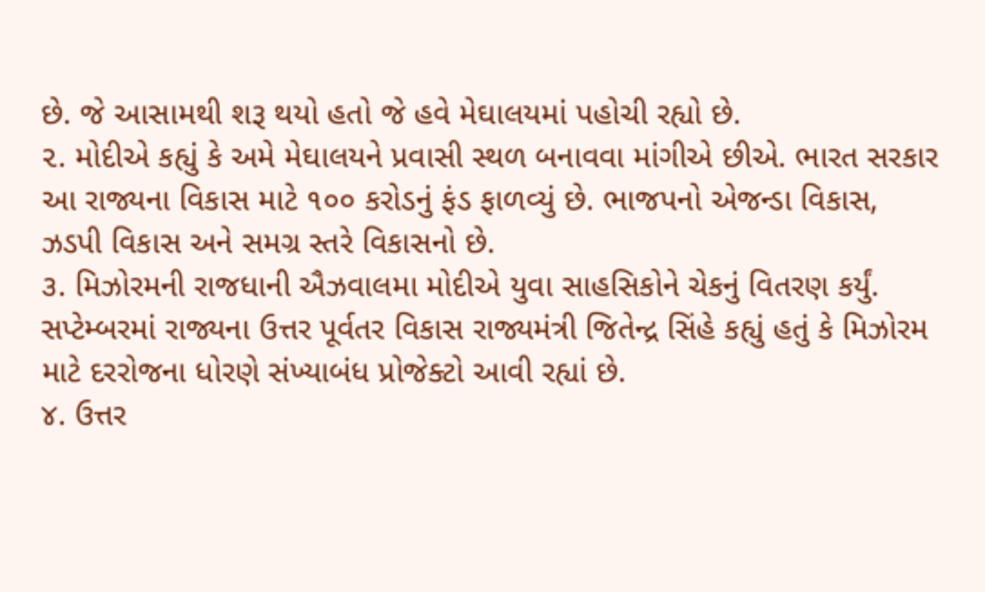છે. જે આસામથી શરૂ થયો હતો જે હવે મેઘાલયમાં પહોચી રહ્યો છે.
૨. મોદીએ કહ્યું કે અમે મેઘાલયને પ્રવાસી સ્થળ બનાવવા માંગીએ છીએ. ભારત સરકાર આ રાજ્યના વિકાસ માટે ૧૦૦ કરોડનું ફંડ ફાળવ્યું છે. ભાજપનો એજન્ડા વિકાસ, ઝડપી વિકાસ અને સમગ્ર સ્તરે વિકાસનો છે.
૩. મિઝોરમની રાજધાની ઐઝવાલમા મોદીએ યુવા સાહસિકોને ચેકનું વિતરણ કર્યું. સપ્ટેમ્બરમાં રાજ્યના ઉત્તર પૂર્વતર વિકાસ રાજ્યમંત્રી જિતેન્દ્ર સિંહે કહ્યું હતું કે મિઝોરમ માટે દરરોજના ધોરણે સંખ્યાબંધ પ્રોજેક્ટો આવી રહ્યાં છે.
૪. ઉત્તર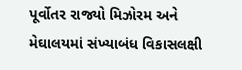પૂર્વોતર રાજ્યો મિઝોરમ અને મેઘાલયમાં સંખ્યાબંધ વિકાસલક્ષી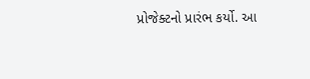પ્રોજેક્ટનો પ્રારંભ કર્યો. આ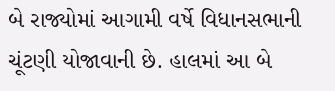બે રાજ્યોમાં આગામી વર્ષે વિધાનસભાની ચૂંટણી યોજાવાની છે. હાલમાં આ બે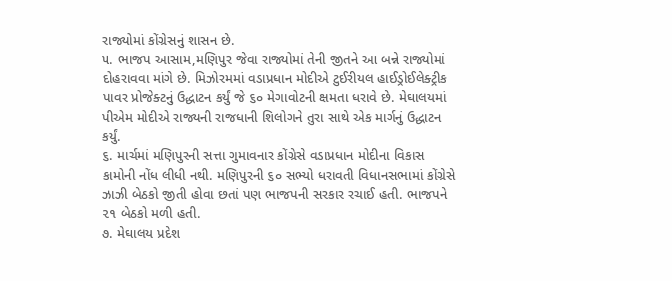રાજ્યોમાં કોંગ્રેસનું શાસન છે.
૫. ભાજપ આસામ,મણિપુર જેવા રાજ્યોમાં તેની જીતને આ બન્ને રાજ્યોમાં દોહરાવવા માંગે છે. મિઝોરમમાં વડાપ્રધાન મોદીએ ટુઈરીયલ હાઈડ્રોઈલેક્ટ્રીક પાવર પ્રોજેક્ટનું ઉદ્ધાટન કર્યું જે ૬૦ મેગાવોટની ક્ષમતા ધરાવે છે. મેઘાલયમાં પીએમ મોદીએ રાજ્યની રાજધાની શિલોગને તુરા સાથે એક માર્ગનું ઉદ્ધાટન કર્યું.
૬. માર્ચમાં મણિપુરની સત્તા ગુમાવનાર કોંગ્રેસે વડાપ્રધાન મોદીના વિકાસ કામોની નોંધ લીધી નથી. મણિપુરની ૬૦ સભ્યો ધરાવતી વિધાનસભામાં કોંગ્રેસે ઝાઝી બેઠકો જીતી હોવા છતાં પણ ભાજપની સરકાર રચાઈ હતી. ભાજપને ૨૧ બેઠકો મળી હતી.
૭. મેઘાલય પ્રદેશ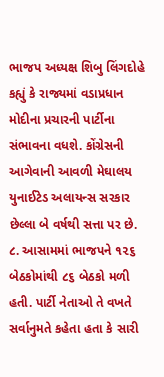ભાજપ અધ્યક્ષ શિબુ લિંગદોહે કહ્યું કે રાજ્યમાં વડાપ્રધાન મોદીના પ્રચારની પાર્ટીના સંભાવના વધશે. કોંગ્રેસની આગેવાની આવળી મેઘાલય યુનાઈટેડ અલાયન્સ સરકાર છેલ્લા બે વર્ષથી સત્તા પર છે.
૮. આસામમાં ભાજપને ૧૨૬ બેઠકોમાંથી ૮૬ બેઠકો મળી હતી. પાર્ટી નેતાઓ તે વખતે સર્વાનુમતે કહેતા હતા કે સારી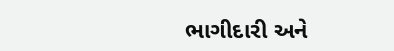ભાગીદારી અને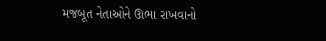મજબૂત નેતાઓને ઊભા રાખવાનો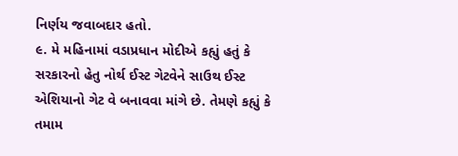નિર્ણય જવાબદાર હતો.
૯. મે મહિનામાં વડાપ્રધાન મોદીએ કહ્યું હતું કે સરકારનો હેતુ નોર્થ ઈસ્ટ ગેટવેને સાઉથ ઈસ્ટ એશિયાનો ગેટ વે બનાવવા માંગે છે. તેમણે કહ્યું કે તમામ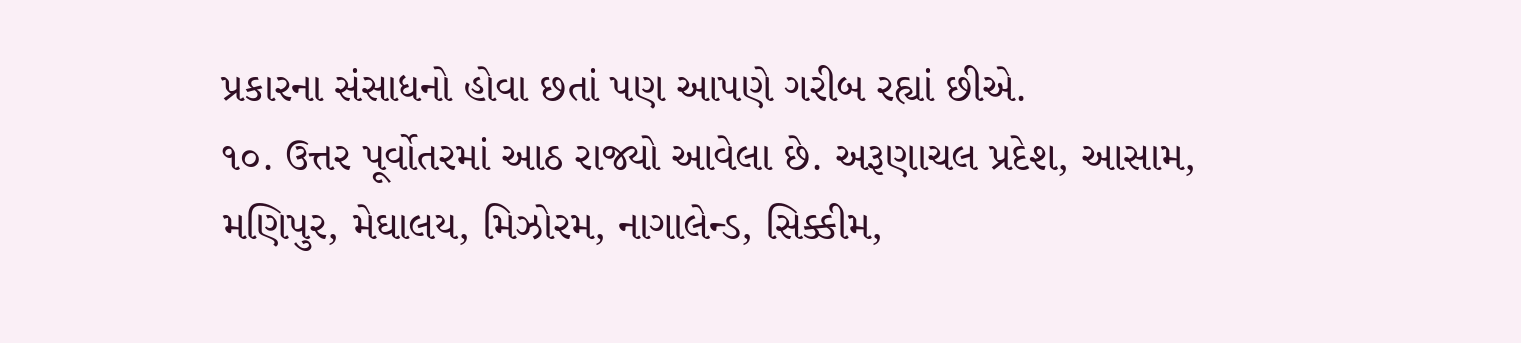પ્રકારના સંસાધનો હોવા છતાં પણ આપણે ગરીબ રહ્યાં છીએ.
૧૦. ઉત્તર પૂર્વોતરમાં આઠ રાજ્યો આવેલા છે. અરૂણાચલ પ્રદેશ, આસામ, મણિપુર, મેઘાલય, મિઝોરમ, નાગાલેન્ડ, સિક્કીમ,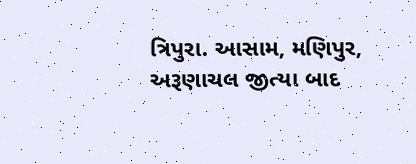ત્રિપુરા. આસામ, મણિપુર, અરૂણાચલ જીત્યા બાદ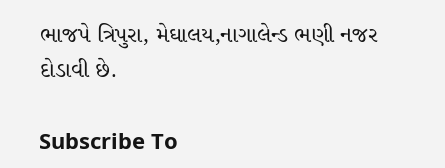ભાજપે ત્રિપુરા, મેઘાલય,નાગાલેન્ડ ભણી નજર દોડાવી છે.

Subscribe To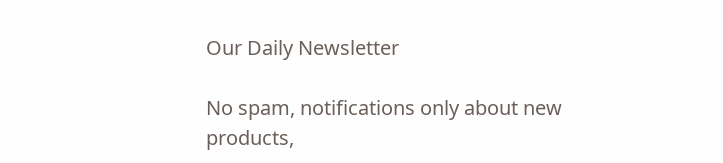Our Daily Newsletter

No spam, notifications only about new products,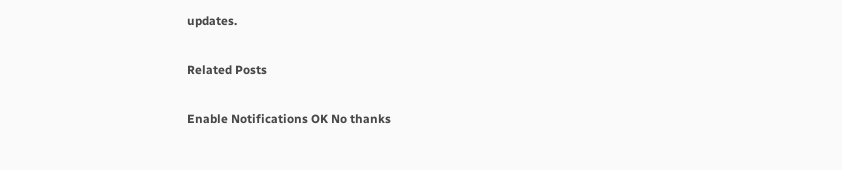updates.

Related Posts

Enable Notifications OK No thanks